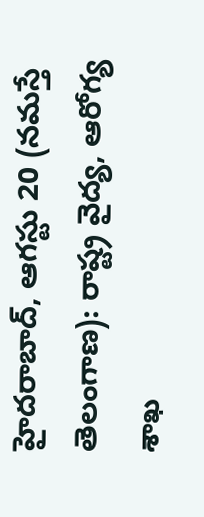హైదరాబాద్, ఆగస్టు 20 (నమస్తే తెలంగాణ): రాష్ట్ర వైద్య, ఆరోగ్య శాఖ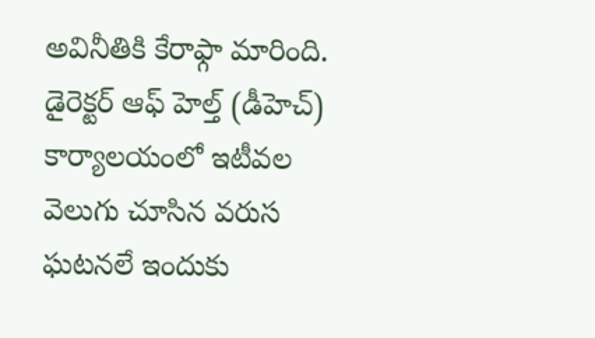అవినీతికి కేరాఫ్గా మారింది. డైరెక్టర్ ఆఫ్ హెల్త్ (డీహెచ్) కార్యాలయంలో ఇటీవల వెలుగు చూసిన వరుస ఘటనలే ఇందుకు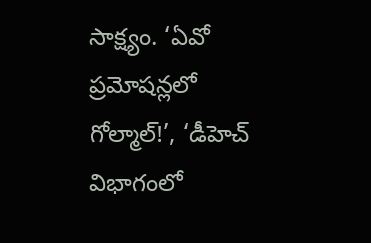సాక్ష్యం. ‘ఏవో ప్రమోషన్లలో గోల్మాల్!’, ‘డీహెచ్ విభాగంలో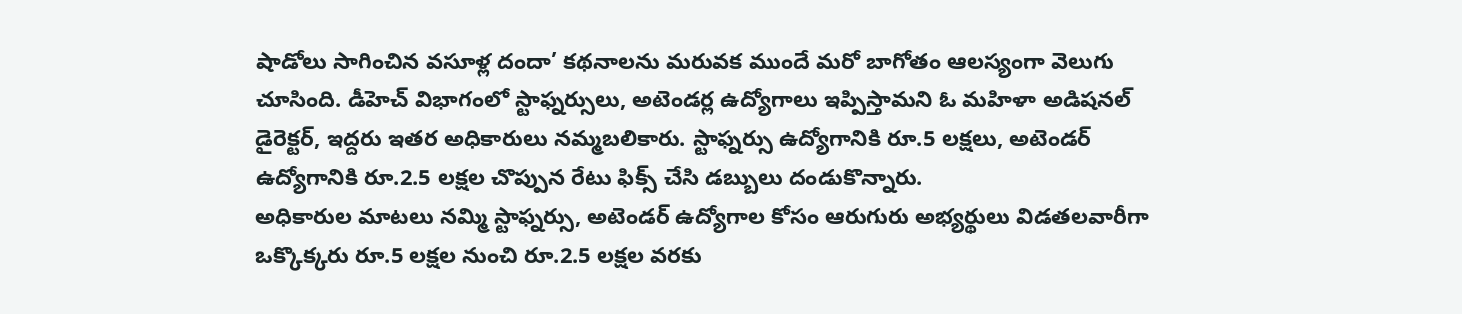షాడోలు సాగించిన వసూళ్ల దందా’ కథనాలను మరువక ముందే మరో బాగోతం ఆలస్యంగా వెలుగు చూసింది. డీహెచ్ విభాగంలో స్టాఫ్నర్సులు, అటెండర్ల ఉద్యోగాలు ఇప్పిస్తామని ఓ మహిళా అడిషనల్ డైరెక్టర్, ఇద్దరు ఇతర అధికారులు నమ్మబలికారు. స్టాఫ్నర్సు ఉద్యోగానికి రూ.5 లక్షలు, అటెండర్ ఉద్యోగానికి రూ.2.5 లక్షల చొప్పున రేటు ఫిక్స్ చేసి డబ్బులు దండుకొన్నారు.
అధికారుల మాటలు నమ్మి స్టాఫ్నర్సు, అటెండర్ ఉద్యోగాల కోసం ఆరుగురు అభ్యర్థులు విడతలవారీగా ఒక్కొక్కరు రూ.5 లక్షల నుంచి రూ.2.5 లక్షల వరకు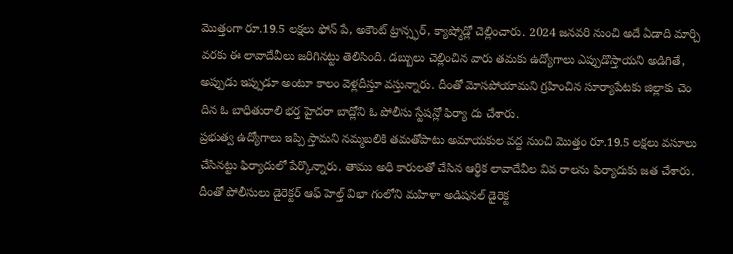మొత్తంగా రూ.19.5 లక్షలు ఫోన్ పే, అకౌంట్ ట్రాన్స్ఫర్, క్యాష్మోడ్లో చెల్లించారు. 2024 జనవరి నుంచి అదే ఏడాది మార్చి వరకు ఈ లావాదేవీలు జరిగినట్టు తెలిసింది. డబ్బులు చెల్లించిన వారు తమకు ఉద్యోగాలు ఎప్పుడొస్తాయని అడిగితే, అప్పుడు ఇప్పుడూ అంటూ కాలం వెళ్లదీస్తూ వస్తున్నారు. దీంతో మోసపోయామని గ్రహించిన సూర్యాపేటకు జిల్లాకు చెం దిన ఓ బాధితురాలి భర్త హైదరా బాద్లోని ఓ పోలీసు స్టేషన్లో ఫిర్యా దు చేశారు.
ప్రభుత్వ ఉద్యోగాలు ఇప్పి స్తామని నమ్మబలికి తమతోపాటు అమాయకుల వద్ద నుంచి మొత్తం రూ.19.5 లక్షలు వసూలు చేసినట్టు ఫిర్యాదులో పేర్కొన్నారు. తాము అధి కారులతో చేసిన ఆర్థిక లావాదేవీల వివ రాలను ఫిర్యాదుకు జత చేశారు. దీంతో పోలీసులు డైరెక్టర్ ఆఫ్ హెల్త్ విభా గంలోని మహిళా అడిషనల్ డైరెక్ట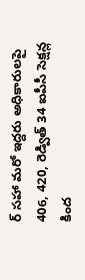ర్ సహా మరో ఇద్దరు అధికారులపై 406, 420, రెడ్విత్ 34 ఐపీసీ సెక్షన్ల కింద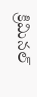క్రిమినల్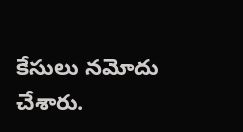కేసులు నమోదు చేశారు.